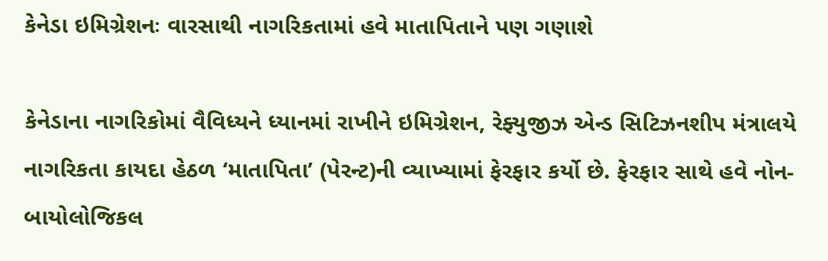કેનેડા ઇમિગ્રેશનઃ વારસાથી નાગરિકતામાં હવે માતાપિતાને પણ ગણાશે

કેનેડાના નાગરિકોમાં વૈવિધ્યને ધ્યાનમાં રાખીને ઇમિગ્રેશન, રેફ્યુજીઝ એન્ડ સિટિઝનશીપ મંત્રાલયે નાગરિકતા કાયદા હેઠળ ‘માતાપિતા’ (પેરન્ટ)ની વ્યાખ્યામાં ફેરફાર કર્યો છે. ફેરફાર સાથે હવે નોન-બાયોલોજિકલ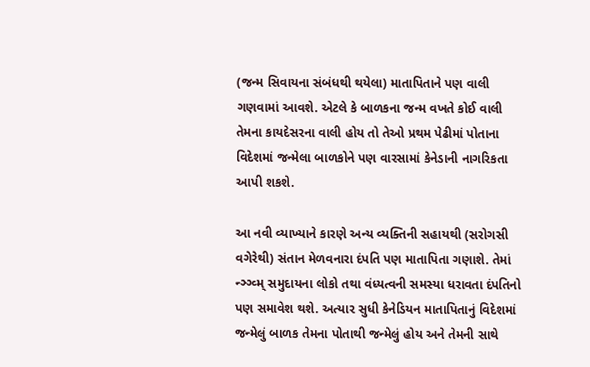(જન્મ સિવાયના સંબંધથી થયેલા) માતાપિતાને પણ વાલી ગણવામાં આવશે. એટલે કે બાળકના જન્મ વખતે કોઈ વાલી તેમના કાયદેસરના વાલી હોય તો તેઓ પ્રથમ પેઢીમાં પોતાના વિદેશમાં જન્મેલા બાળકોને પણ વારસામાં કેનેડાની નાગરિકતા આપી શકશે.

આ નવી વ્યાખ્યાને કારણે અન્ય વ્યક્તિની સહાયથી (સરોગસી વગેરેથી) સંતાન મેળવનારા દંપતિ પણ માતાપિતા ગણાશે. તેમાં ન્ઞ્ગ્વ્મ્ સમુદાયના લોકો તથા વંધ્યત્વની સમસ્યા ધરાવતા દંપતિનો પણ સમાવેશ થશે. અત્યાર સુધી કેનેડિયન માતાપિતાનું વિદેશમાં જન્મેલું બાળક તેમના પોતાથી જન્મેલું હોય અને તેમની સાથે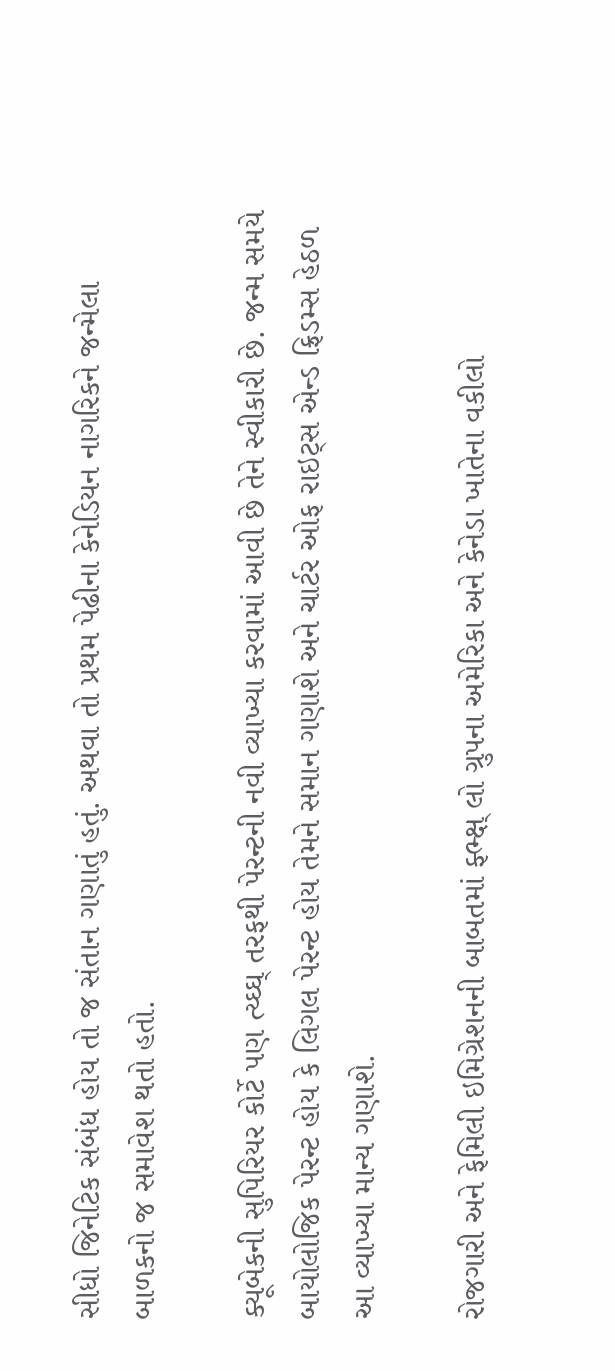સીધો જિનેટિક સંબંધ હોય તો જ સંતાન ગણાતું હતું. અથવા તો પ્રથમ પેઢીના કેનેડિયન નાગરિકને જન્મેલા બાળકનો જ સમાવેશ થતો હતો.

ક્યૂબેકની સુપિરિયર કોર્ટે પણ ત્ય્ઘ્ઘ્ તરફથી પેરન્ટની નવી વ્યાખ્યા કરવામાં આવી છે તેને સ્વીકારી છે. જન્મ સમયે બાયોલોજિક પેરન્ટ હોય કે લિગલ પેરન્ટ હોય તેમને સમાન ગણાશે અને ચાર્ટર ઓફ રાઇટ્સ એન્ડ ફ્રિડમ્સ હેઠળ આ વ્યાખ્યા માન્ય ગણાશે.

રોજગારી અને ફેમિલી ઇમિગ્રેશનની બાબતમાં ફ્ભ્ક્ષ્ લો ગ્રુપના અમેરિકા અને કેનેડા ખાતેના વકીલો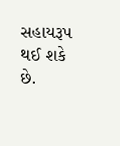સહાયરૂપ થઈ શકે છે.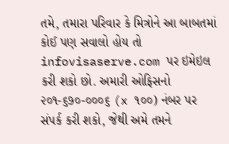તમે, તમારા પરિવાર કે મિત્રોને આ બાબતમાં કોઈ પણ સવાલો હોય તો infovisaserve.com પર ઇમેઇલ કરી શકો છો. અમારી ઓફિસનો ૨૦૧-૬૭૦-૦૦૦૬ (x ૧૦૦) નંબર પર સંપર્ક કરી શકો, જેથી અમે તમને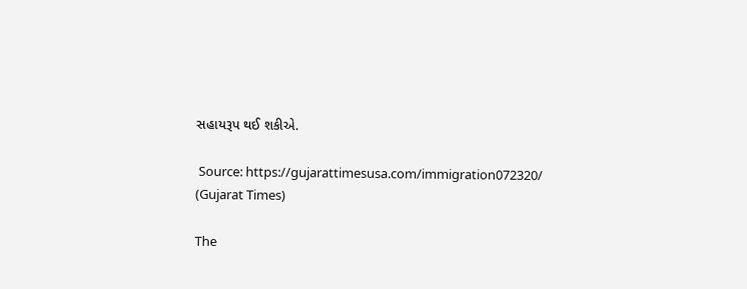સહાયરૂપ થઈ શકીએ.

 Source: https://gujarattimesusa.com/immigration072320/ (Gujarat Times)

The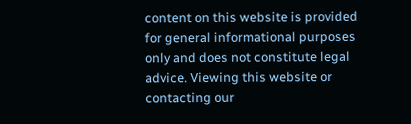content on this website is provided for general informational purposes only and does not constitute legal advice. Viewing this website or contacting our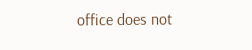office does not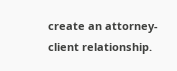create an attorney-client relationship.